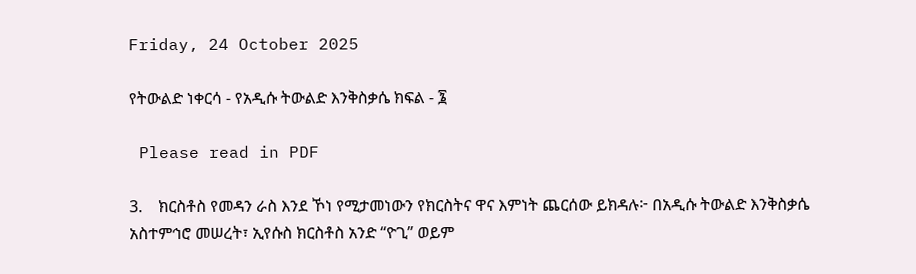Friday, 24 October 2025

የትውልድ ነቀርሳ - የአዲሱ ትውልድ እንቅስቃሴ ክፍል - ፮

 Please read in PDF

3.    ክርስቶስ የመዳን ራስ እንደ ኾነ የሚታመነውን የክርስትና ዋና እምነት ጨርሰው ይክዳሉ፦ በአዲሱ ትውልድ እንቅስቃሴ አስተምኅሮ መሠረት፣ ኢየሱስ ክርስቶስ አንድ “ዮጊ” ወይም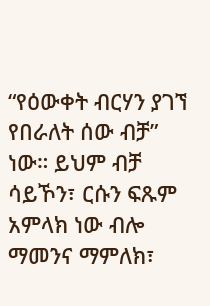“የዕውቀት ብርሃን ያገኘ የበራለት ሰው ብቻ” ነው። ይህም ብቻ ሳይኾን፣ ርሱን ፍጹም አምላክ ነው ብሎ ማመንና ማምለክ፣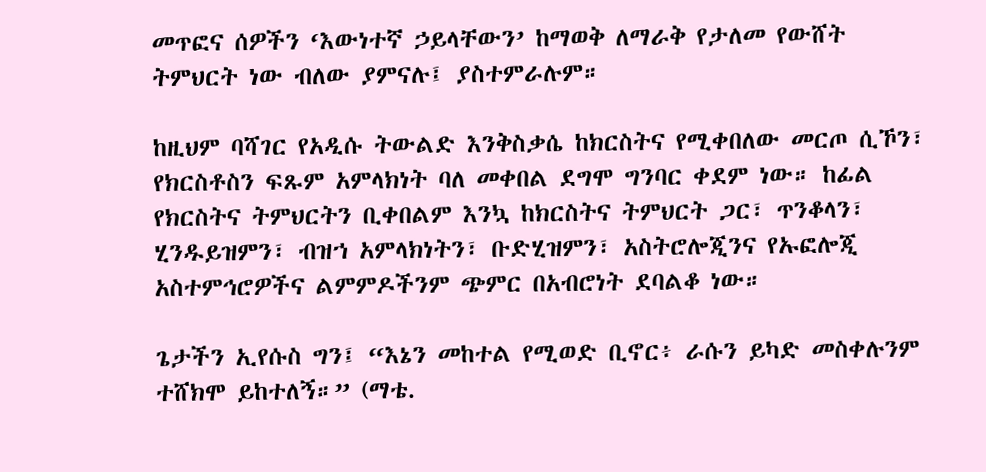መጥፎና ሰዎችን ‘እውነተኛ ኃይላቸውን’ ከማወቅ ለማራቅ የታለመ የውሸት ትምህርት ነው ብለው ያምናሉ፤ ያስተምራሉም።

ከዚህም ባሻገር የአዲሱ ትውልድ እንቅስቃሴ ከክርስትና የሚቀበለው መርጦ ሲኾን፣ የክርስቶስን ፍጹም አምላክነት ባለ መቀበል ደግሞ ግንባር ቀደም ነው። ከፊል የክርስትና ትምህርትን ቢቀበልም እንኳ ከክርስትና ትምህርት ጋር፣ ጥንቆላን፣ ሂንዱይዝምን፣ ብዝኀ አምላክነትን፣ ቡድሂዝምን፣ አስትሮሎጂንና የኡፎሎጂ አስተምኅሮዎችና ልምምዶችንም ጭምር በአብሮነት ደባልቆ ነው።

ጌታችን ኢየሱስ ግን፤ “እኔን መከተል የሚወድ ቢኖር፥ ራሱን ይካድ መስቀሉንም ተሸክሞ ይከተለኝ።” (ማቴ.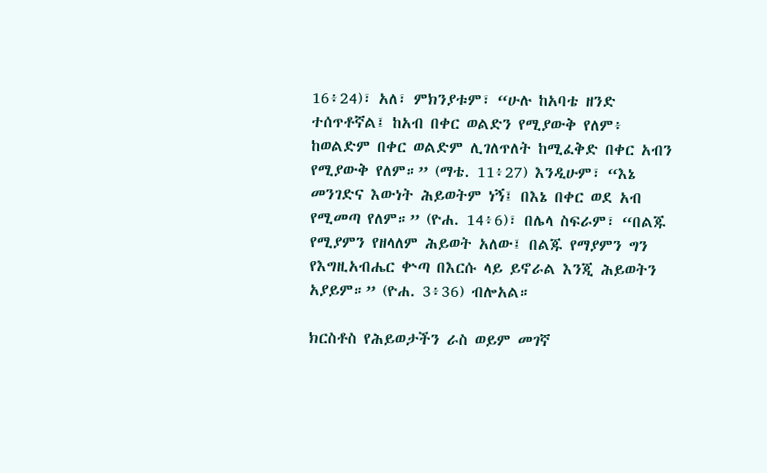16፥24)፣ አለ፣ ምክንያቱም፣ “ሁሉ ከአባቴ ዘንድ ተሰጥቶኛል፤ ከአብ በቀር ወልድን የሚያውቅ የለም፥ ከወልድም በቀር ወልድም ሊገለጥለት ከሚፈቅድ በቀር አብን የሚያውቅ የለም።” (ማቴ. 11፥27) እንዲሁም፣ “እኔ መንገድና እውነት ሕይወትም ነኝ፤ በእኔ በቀር ወደ አብ የሚመጣ የለም።” (ዮሐ. 14፥6)፣ በሌላ ስፍራም፣ “በልጁ የሚያምን የዘላለም ሕይወት አለው፤ በልጁ የማያምን ግን የእግዚአብሔር ቍጣ በእርሱ ላይ ይኖራል እንጂ ሕይወትን አያይም።” (ዮሐ. 3፥36) ብሎአል።

ክርስቶስ የሕይወታችን ራስ ወይም መገኛ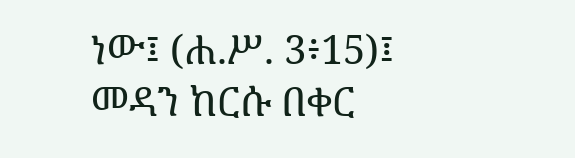ነው፤ (ሐ.ሥ. 3፥15)፤ መዳን ከርሱ በቀር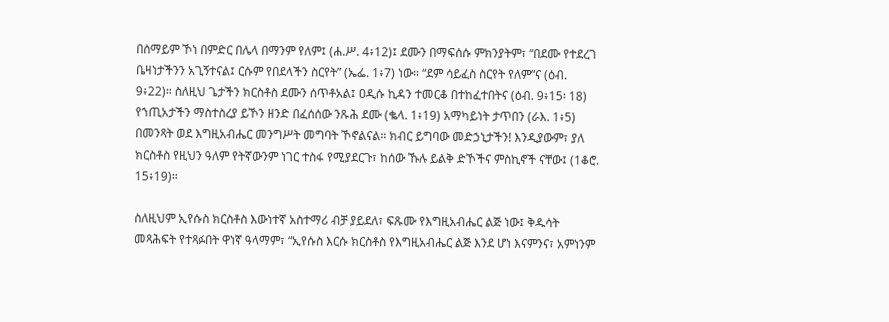በሰማይም ኾነ በምድር በሌላ በማንም የለም፤ (ሐ.ሥ. 4፥12)፤ ደሙን በማፍሰሱ ምክንያትም፣ “በደሙ የተደረገ ቤዛነታችንን አጊኝተናል፤ ርሱም የበደላችን ስርየት” (ኤፌ. 1፥7) ነው። “ደም ሳይፈስ ስርየት የለም”ና (ዕብ. 9፥22)። ስለዚህ ጌታችን ክርስቶስ ደሙን ሰጥቶአል፤ ዐዲሱ ኪዳን ተመርቆ በተከፈተበትና (ዕብ. 9፥15፡ 18) የኀጢአታችን ማስተስረያ ይኾን ዘንድ በፈሰሰው ንጹሕ ደሙ (ቈላ. 1፥19) አማካይነት ታጥበን (ራእ. 1፥5) በመንጻት ወደ እግዚአብሔር መንግሥት መግባት ኾኖልናል። ክብር ይግባው መድኃኒታችን! እንዲያውም፣ ያለ ክርስቶስ የዚህን ዓለም የትኛውንም ነገር ተስፋ የሚያደርጉ፣ ከሰው ኹሉ ይልቅ ድኾችና ምስኪኖች ናቸው፤ (1ቆሮ. 15፥19)።

ስለዚህም ኢየሱስ ክርስቶስ እውነተኛ አስተማሪ ብቻ ያይደለ፣ ፍጹሙ የእግዚአብሔር ልጅ ነው፤ ቅዱሳት መጻሕፍት የተጻፉበት ዋነኛ ዓላማም፣ “ኢየሱስ እርሱ ክርስቶስ የእግዚአብሔር ልጅ እንደ ሆነ እናምንና፣ አምነንም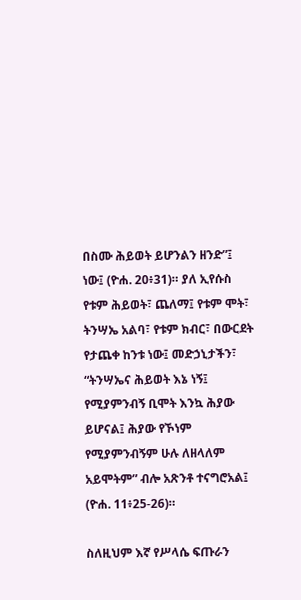በስሙ ሕይወት ይሆንልን ዘንድ”፤ ነው፤ (ዮሐ. 20፥31)። ያለ ኢየሱስ የቱም ሕይወት፣ ጨለማ፤ የቱም ሞት፣ ትንሣኤ አልባ፣ የቱም ክብር፣ በውርደት የታጨቀ ከንቱ ነው፤ መድኃኒታችን፣ “ትንሣኤና ሕይወት እኔ ነኝ፤ የሚያምንብኝ ቢሞት እንኳ ሕያው ይሆናል፤ ሕያው የኾነም የሚያምንብኝም ሁሉ ለዘላለም አይሞትም” ብሎ አጽንቶ ተናግሮአል፤ (ዮሐ. 11፥25-26)።

ስለዚህም እኛ የሥላሴ ፍጡራን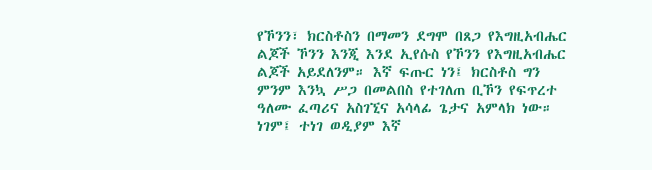የኾንን፣ ክርስቶስን በማመን ደግሞ በጸጋ የእግዚአብሔር ልጆች ኾንን እንጂ እንደ ኢየሱስ የኾንን የእግዚአብሔር ልጆች አይደለንም። እኛ ፍጡር ነን፤ ክርስቶስ ግን ምንም እንኳ ሥጋ በመልበስ የተገለጠ ቢኾን የፍጥረተ ዓለሙ ፈጣሪና አስገኚና አሳላፊ ጌታና አምላክ ነው። ነገም፤ ተነገ ወዲያም እኛ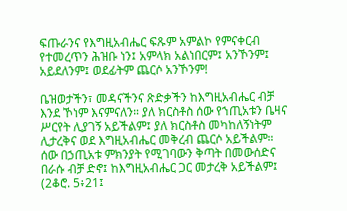ፍጡራንና የእግዚአብሔር ፍጹም አምልኮ የምናቀርብ የተመረጥን ሕዝቡ ነን፤ አምላክ አልነበርም፤ አንኾንም፤ አይደለንም፤ ወደፊትም ጨርሶ አንኾንም!

ቤዝወታችን፣ መዳናችንና ጽድቃችን ከእግዚአብሔር ብቻ እንደ ኾነም እናምናለን። ያለ ክርስቶስ ሰው የኀጢአቱን ቤዛና ሥርየት ሊያገኝ አይችልም፤ ያለ ክርስቶስ መካከለኝነትም ሊታረቅና ወደ እግዚአብሔር መቅረብ ጨርሶ አይችልም። ሰው በኃጢአቱ ምክንያት የሚገባውን ቅጣት በመውሰድና በራሱ ብቻ ድኖ፤ ከእግዚአብሔር ጋር መታረቅ አይችልም፤ (2ቆሮ. 5፥21፤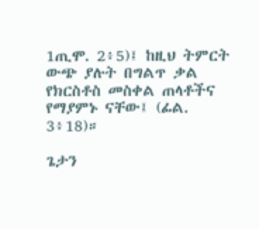1ጢሞ. 2፥5)፤ ከዚህ ትምርት ውጭ ያሉት በግልጥ ቃል የክርስቶስ መስቀል ጠላቶችና የማያምኑ ናቸው፤ (ፊል. 3፥18)።

ጌታን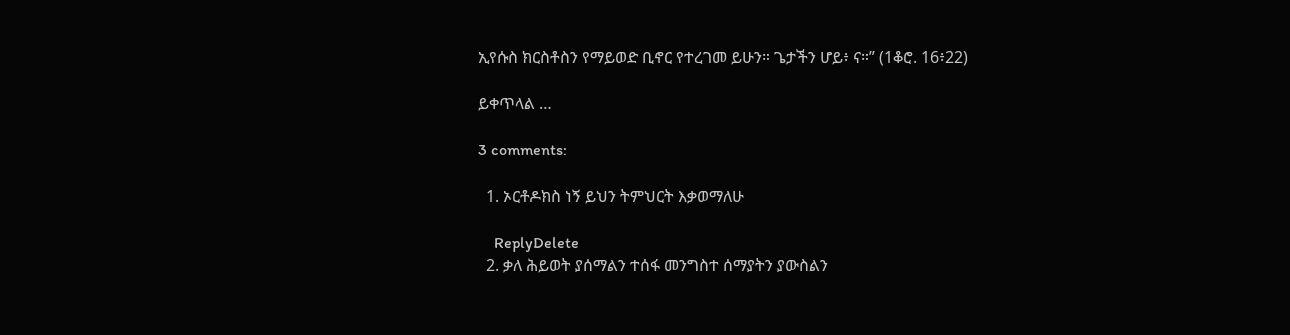ኢየሱስ ክርስቶስን የማይወድ ቢኖር የተረገመ ይሁን። ጌታችን ሆይ፥ ና።” (1ቆሮ. 16፥22)

ይቀጥላል …

3 comments:

  1. ኦርቶዶክስ ነኝ ይህን ትምህርት እቃወማለሁ

    ReplyDelete
  2. ቃለ ሕይወት ያሰማልን ተሰፋ መንግስተ ሰማያትን ያውስልን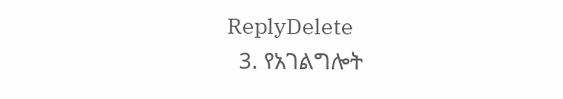ReplyDelete
  3. የአገልግሎት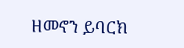ዘመኖን ይባርክ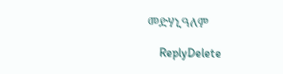መድሃኒዓለም

    ReplyDelete